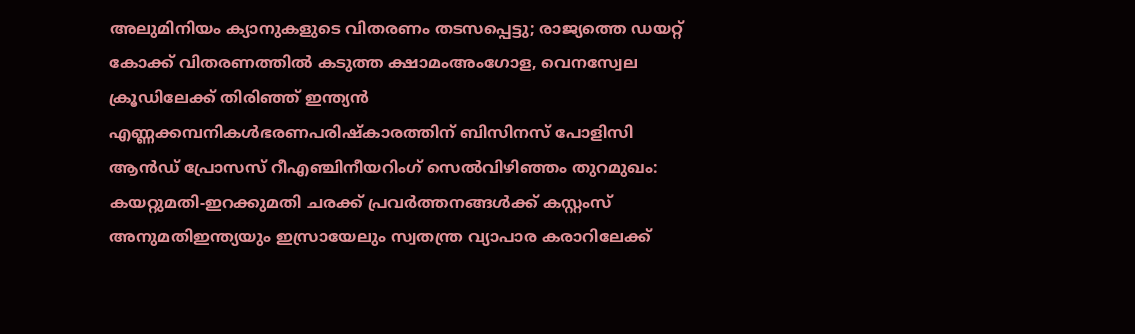അലുമിനിയം ക്യാനുകളുടെ വിതരണം തടസപ്പെട്ടു; രാജ്യത്തെ ഡയറ്റ് കോക്ക് വിതരണത്തില്‍ കടുത്ത ക്ഷാമംഅംഗോള, വെനസ്വേല ക്രൂഡിലേക്ക് തിരിഞ്ഞ് ഇന്ത്യൻ എണ്ണക്കമ്പനികൾഭരണപരിഷ്കാരത്തിന് ബിസിനസ് പോളിസി ആൻഡ് പ്രോസസ് റീഎഞ്ചിനീയറിംഗ് സെൽവിഴിഞ്ഞം തുറമുഖം: കയറ്റുമതി-ഇറക്കുമതി ചരക്ക് പ്രവര്‍ത്തനങ്ങള്‍ക്ക് കസ്റ്റംസ് അനുമതിഇന്ത്യയും ഇസ്രായേലും സ്വതന്ത്ര വ്യാപാര കരാറിലേക്ക്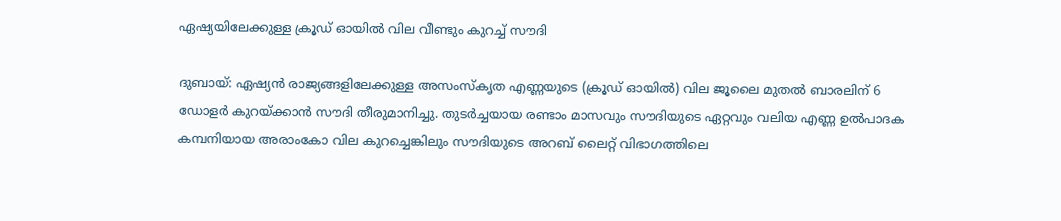ഏഷ്യയിലേക്കുള്ള ക്രൂഡ് ഓയിൽ വില വീണ്ടും കുറച്ച് സൗദി

ദുബായ്: ഏഷ്യൻ രാജ്യങ്ങളിലേക്കുള്ള അസംസ്കൃത എണ്ണയുടെ (ക്രൂഡ് ഓയിൽ) വില ജൂലൈ മുതൽ ബാരലിന് 6 ഡോളർ കുറയ്ക്കാൻ സൗദി തീരുമാനിച്ചു. തുടർച്ചയായ രണ്ടാം മാസവും സൗദിയുടെ ഏറ്റവും വലിയ എണ്ണ ഉൽപാദക കമ്പനിയായ അരാംകോ വില കുറച്ചെങ്കിലും സൗദിയുടെ അറബ് ലൈറ്റ് വിഭാഗത്തിലെ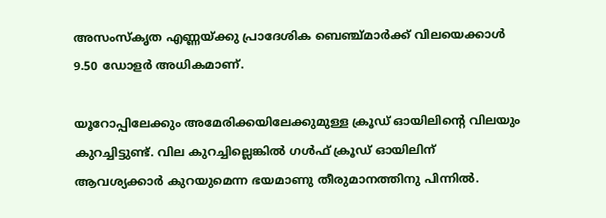അസംസ്കൃത എണ്ണയ്ക്കു പ്രാദേശിക ബെഞ്ച്മാർക്ക് വിലയെക്കാൾ 9.50 ഡോളർ അധികമാണ്.

യൂറോപ്പിലേക്കും അമേരിക്കയിലേക്കുമുള്ള ക്രൂഡ് ഓയിലിന്റെ വിലയും കുറച്ചിട്ടുണ്ട്. വില കുറച്ചില്ലെങ്കിൽ ഗൾഫ് ക്രൂഡ് ഓയിലിന് ആവശ്യക്കാർ കുറയുമെന്ന ഭയമാണു തീരുമാനത്തിനു പിന്നിൽ.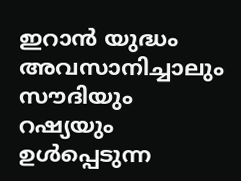ഇറാൻ യുദ്ധം അവസാനിച്ചാലും സൗദിയും റഷ്യയും ഉൾപ്പെടുന്ന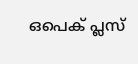ഒപെക് പ്ലസ്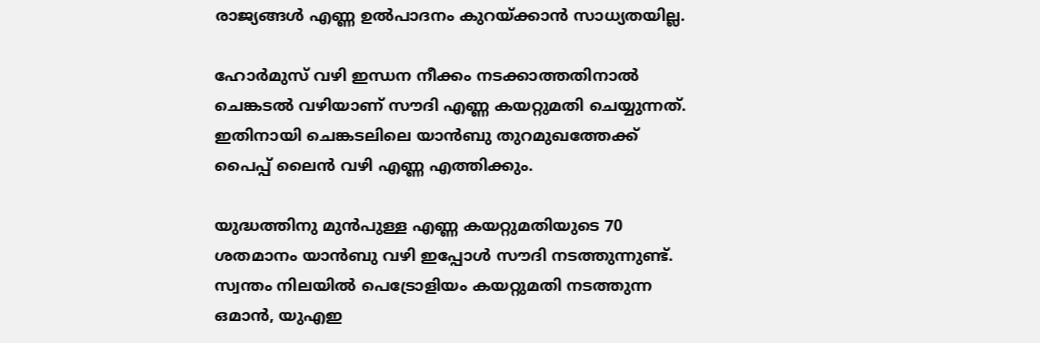രാജ്യങ്ങൾ എണ്ണ ഉൽപാദനം കുറയ്ക്കാൻ സാധ്യതയില്ല.

ഹോർമുസ് വഴി ഇന്ധന നീക്കം നടക്കാത്തതിനാൽ ചെങ്കടൽ വഴിയാണ് സൗദി എണ്ണ കയറ്റുമതി ചെയ്യുന്നത്. ഇതിനായി ചെങ്കടലിലെ യാൻബു തുറമുഖത്തേക്ക് പൈപ്പ് ലൈൻ വഴി എണ്ണ എത്തിക്കും.

യുദ്ധത്തിനു മുൻപുള്ള എണ്ണ കയറ്റുമതിയുടെ 70 ശതമാനം യാൻബു വഴി ഇപ്പോൾ സൗദി നടത്തുന്നുണ്ട്. സ്വന്തം നിലയിൽ പെട്രോളിയം കയറ്റുമതി നടത്തുന്ന ഒമാൻ, യുഎഇ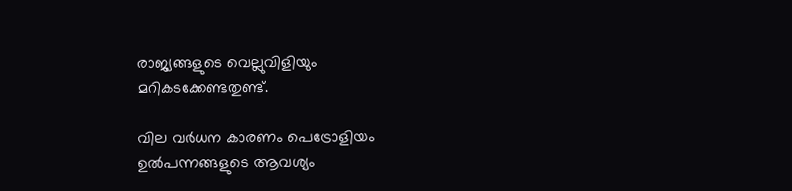രാജ്യങ്ങളുടെ വെല്ലുവിളിയും മറികടക്കേണ്ടതുണ്ട്.

വില വർധന കാരണം പെട്രോളിയം ഉൽപന്നങ്ങളുടെ ആവശ്യം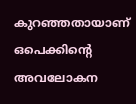കുറഞ്ഞതായാണ് ഒപെക്കിന്റെ അവലോകന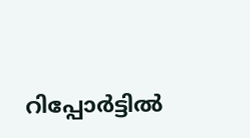റിപ്പോർട്ടിൽ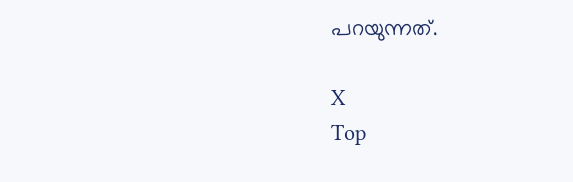പറയുന്നത്.

X
Top